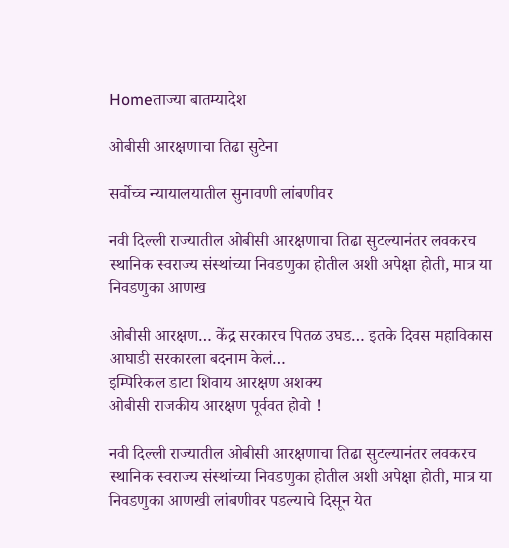Homeताज्या बातम्यादेश

ओबीसी आरक्षणाचा तिढा सुटेना

सर्वोच्च न्यायालयातील सुनावणी लांबणीवर

नवी दिल्ली राज्यातील ओबीसी आरक्षणाचा तिढा सुटल्यानंतर लवकरच स्थानिक स्वराज्य संस्थांच्या निवडणुका होतील अशी अपेक्षा होती, मात्र या निवडणुका आणख

ओबीसी आरक्षण… केंद्र सरकारच पितळ उघड… इतके दिवस महाविकास आघाडी सरकारला बदनाम केलं…
इम्पिरिकल डाटा शिवाय आरक्षण अशक्य
ओबीसी राजकीय आरक्षण पूर्ववत होवो !

नवी दिल्ली राज्यातील ओबीसी आरक्षणाचा तिढा सुटल्यानंतर लवकरच स्थानिक स्वराज्य संस्थांच्या निवडणुका होतील अशी अपेक्षा होती, मात्र या निवडणुका आणखी लांबणीवर पडल्याचे दिसून येत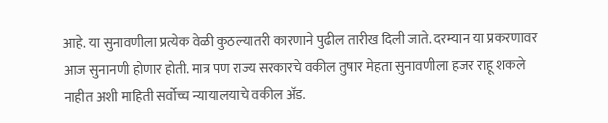आहे. या सुनावणीला प्रत्येक वेळी कुठल्यातरी कारणाने पुढील तारीख दिली जाते. दरम्यान या प्रकरणावर आज सुनानणी होणार होती. मात्र पण राज्य सरकारचे वकील तुषार मेहता सुनावणीला हजर राहू शकले नाहीत अशी माहिती सर्वोच्च न्यायालयाचे वकील अ‍ॅड.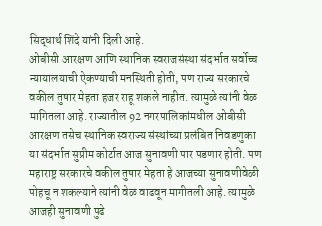सिद्धार्थ शिंदे यांनी दिली आहे.
ओबीसी आरक्षण आणि स्थानिक स्वराजसंस्था संदर्भात सर्वोच्च न्यायालयाची ऐकण्याची मनस्थिती होती, पण राज्य सरकारचे वकील तुषार मेहता हजर राहू शकले नाहीत. त्यामुळे त्यांनी वेळ मागितला आहे. राज्यातील 92 नगरपालिकांमधील ओबीसी आरक्षण तसेच स्थानिक स्वराज्य संस्थांच्या प्रलंबित निवडणुका या संदर्भात सुप्रीम कोर्टात आज सुनावणी पार पडणार होती. पण महाराष्ट्र सरकारचे वकील तुषार मेहता हे आजच्या सुनावणीवेळी पोहचू न शकल्याने त्यांनी वेळ वाढवून मागीतली आहे. त्यामुळे आजही सुनावणी पुढे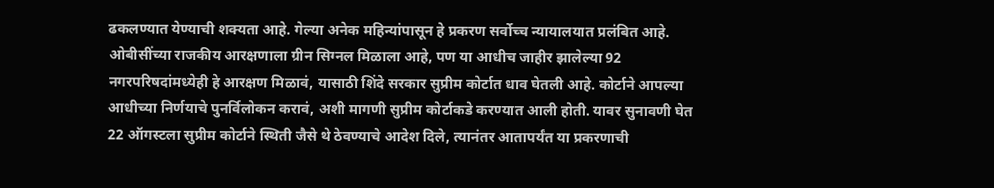ढकलण्यात येण्याची शक्यता आहे. गेल्या अनेक महिन्यांपासून हे प्रकरण सर्वोच्च न्यायालयात प्रलंबित आहे. ओबीसींच्या राजकीय आरक्षणाला ग्रीन सिग्नल मिळाला आहे, पण या आधीच जाहीर झालेल्या 92 नगरपरिषदांमध्येही हे आरक्षण मिळावं, यासाठी शिंदे सरकार सुप्रीम कोर्टात धाव घेतली आहे. कोर्टाने आपल्या आधीच्या निर्णयाचे पुनर्विलोकन करावं, अशी मागणी सुप्रीम कोर्टाकडे करण्यात आली होती. यावर सुनावणी घेत 22 ऑगस्टला सुप्रीम कोर्टाने स्थिती जैसे थे ठेवण्याचे आदेश दिले, त्यानंतर आतापर्यंत या प्रकरणाची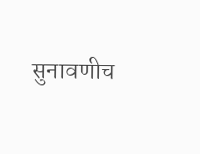सुनावणीच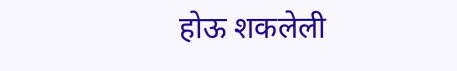होऊ शकलेली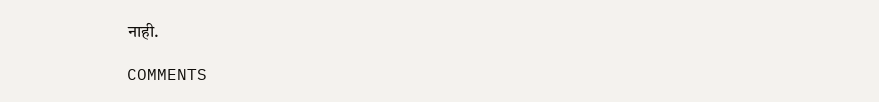नाही.

COMMENTS